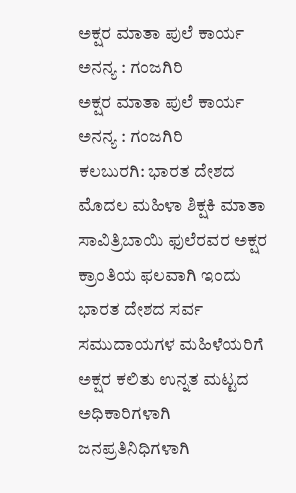ಅಕ್ಷರ ಮಾತಾ ಪುಲೆ ಕಾರ್ಯ ಅನನ್ಯ : ಗಂಜಗಿರಿ
ಅಕ್ಷರ ಮಾತಾ ಪುಲೆ ಕಾರ್ಯ ಅನನ್ಯ : ಗಂಜಗಿರಿ
ಕಲಬುರಗಿ: ಭಾರತ ದೇಶದ ಮೊದಲ ಮಹಿಳಾ ಶಿಕ್ಷಕಿ ಮಾತಾ ಸಾವಿತ್ರಿಬಾಯಿ ಫುಲೆರವರ ಅಕ್ಷರ ಕ್ರಾಂತಿಯ ಫಲವಾಗಿ ಇಂದು ಭಾರತ ದೇಶದ ಸರ್ವ ಸಮುದಾಯಗಳ ಮಹಿಳೆಯರಿಗೆ ಅಕ್ಷರ ಕಲಿತು ಉನ್ನತ ಮಟ್ಟದ ಅಧಿಕಾರಿಗಳಾಗಿ ಜನಪ್ರತಿನಿಧಿಗಳಾಗಿ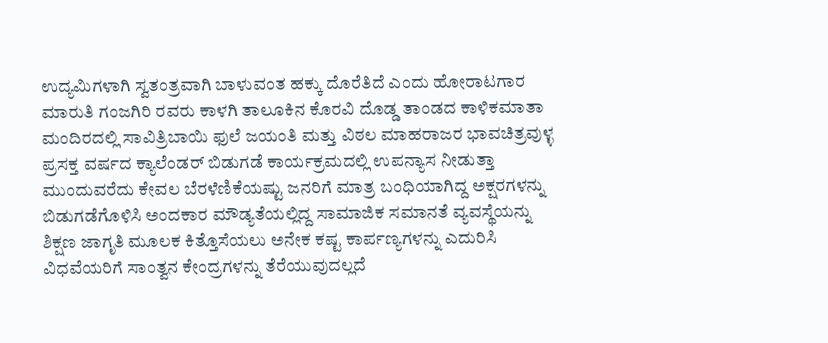ಉದ್ಯಮಿಗಳಾಗಿ ಸ್ವತಂತ್ರವಾಗಿ ಬಾಳುವಂತ ಹಕ್ಕು ದೊರೆತಿದೆ ಎಂದು ಹೋರಾಟಗಾರ ಮಾರುತಿ ಗಂಜಗಿರಿ ರವರು ಕಾಳಗಿ ತಾಲೂಕಿನ ಕೊರವಿ ದೊಡ್ಡ ತಾಂಡದ ಕಾಳಿಕಮಾತಾ ಮಂದಿರದಲ್ಲಿ ಸಾವಿತ್ರಿಬಾಯಿ ಫುಲೆ ಜಯಂತಿ ಮತ್ತು ವಿಠಲ ಮಾಹರಾಜರ ಭಾವಚಿತ್ರವುಳ್ಳ ಪ್ರಸಕ್ತ ವರ್ಷದ ಕ್ಯಾಲೆಂಡರ್ ಬಿಡುಗಡೆ ಕಾರ್ಯಕ್ರಮದಲ್ಲಿ ಉಪನ್ಯಾಸ ನೀಡುತ್ತಾ ಮುಂದುವರೆದು ಕೇವಲ ಬೆರಳೆಣಿಕೆಯಷ್ಟು ಜನರಿಗೆ ಮಾತ್ರ ಬಂಧಿಯಾಗಿದ್ದ ಅಕ್ಷರಗಳನ್ನು ಬಿಡುಗಡೆಗೊಳಿಸಿ ಅಂದಕಾರ ಮೌಡ್ಯತೆಯಲ್ಲಿದ್ದ ಸಾಮಾಜಿಕ ಸಮಾನತೆ ವ್ಯವಸ್ಥೆಯನ್ನು ಶಿಕ್ಷಣ ಜಾಗೃತಿ ಮೂಲಕ ಕಿತ್ತೊಸೆಯಲು ಅನೇಕ ಕಷ್ಟ ಕಾರ್ಪಣ್ಯಗಳನ್ನು ಎದುರಿಸಿ ವಿಧವೆಯರಿಗೆ ಸಾಂತ್ವನ ಕೇಂದ್ರಗಳನ್ನು ತೆರೆಯುವುದಲ್ಲದೆ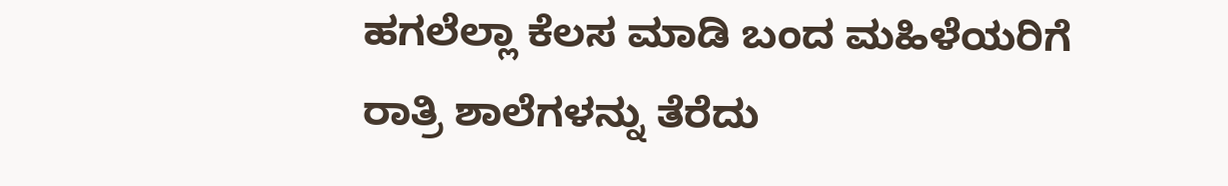ಹಗಲೆಲ್ಲಾ ಕೆಲಸ ಮಾಡಿ ಬಂದ ಮಹಿಳೆಯರಿಗೆ ರಾತ್ರಿ ಶಾಲೆಗಳನ್ನು ತೆರೆದು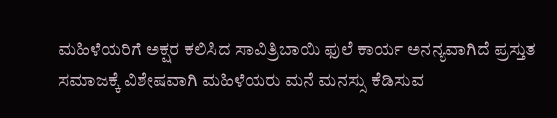ಮಹಿಳೆಯರಿಗೆ ಅಕ್ಷರ ಕಲಿಸಿದ ಸಾವಿತ್ರಿಬಾಯಿ ಫುಲೆ ಕಾರ್ಯ ಅನನ್ಯವಾಗಿದೆ ಪ್ರಸ್ತುತ ಸಮಾಜಕ್ಕೆ ವಿಶೇಷವಾಗಿ ಮಹಿಳೆಯರು ಮನೆ ಮನಸ್ಸು ಕೆಡಿಸುವ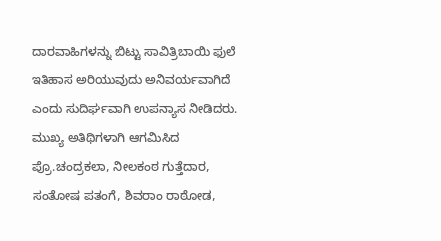ದಾರವಾಹಿಗಳನ್ನು ಬಿಟ್ಟು ಸಾವಿತ್ರಿಬಾಯಿ ಫುಲೆ ಇತಿಹಾಸ ಅರಿಯುವುದು ಅನಿವರ್ಯವಾಗಿದೆ ಎಂದು ಸುದಿರ್ಘವಾಗಿ ಉಪನ್ಯಾಸ ನೀಡಿದರು.
ಮುಖ್ಯ ಅತಿಥಿಗಳಾಗಿ ಆಗಮಿಸಿದ ಪ್ರೊ.ಚಂದ್ರಕಲಾ, ನೀಲಕಂಠ ಗುತ್ತೆದಾರ, ಸಂತೋಷ ಪತಂಗೆ, ಶಿವರಾಂ ರಾಠೋಡ,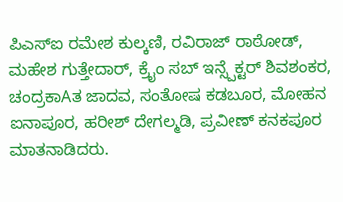ಪಿಎಸ್ಐ ರಮೇಶ ಕುಲ್ಕಣಿ, ರವಿರಾಜ್ ರಾಠೋಡ್, ಮಹೇಶ ಗುತ್ತೇದಾರ್, ಕ್ರೈಂ ಸಬ್ ಇನ್ಸ್ಪೆಕ್ಟರ್ ಶಿವಶಂಕರ, ಚಂದ್ರಕಾAತ ಜಾದವ, ಸಂತೋಷ ಕಡಬೂರ, ಮೋಹನ ಐನಾಪೂರ, ಹರೀಶ್ ದೇಗಲ್ಮಡಿ, ಪ್ರವೀಣ್ ಕನಕಪೂರ ಮಾತನಾಡಿದರು.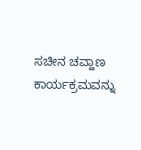ಸಚೀನ ಚವ್ಹಾಣ ಕಾರ್ಯಕ್ರಮವನ್ನು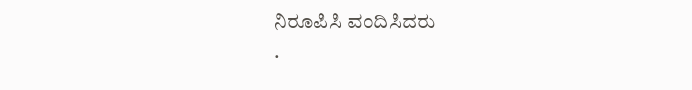ನಿರೂಪಿಸಿ ವಂದಿಸಿದರು
.